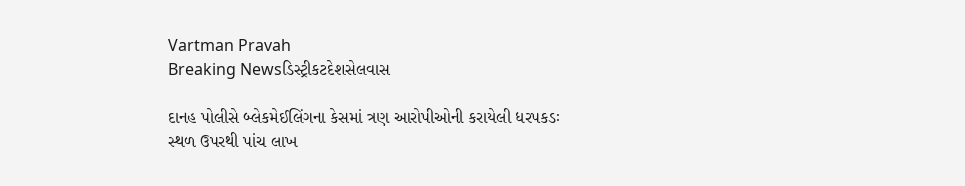Vartman Pravah
Breaking Newsડિસ્ટ્રીકટદેશસેલવાસ

દાનહ પોલીસે બ્‍લેકમેઈલિંગના કેસમાં ત્રણ આરોપીઓની કરાયેલી ધરપકડઃ સ્‍થળ ઉપરથી પાંચ લાખ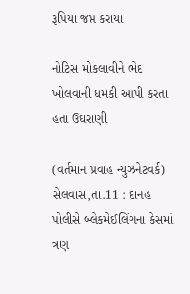રૂપિયા જપ્ત કરાયા

નોટિસ મોકલાવીને ભેદ ખોલવાની ધમકી આપી કરતા હતા ઉઘરાણી

(વર્તમાન પ્રવાહ ન્‍યુઝનેટવર્ક)
સેલવાસ,તા.11 : દાનહ પોલીસે બ્‍લેકમેઈલિંગના કેસમાં ત્રણ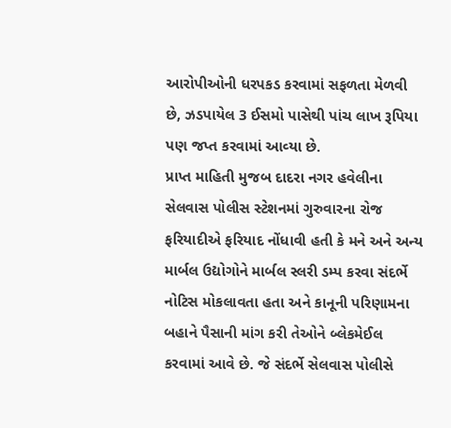આરોપીઓની ધરપકડ કરવામાં સફળતા મેળવી છે, ઝડપાયેલ 3 ઈસમો પાસેથી પાંચ લાખ રૂપિયા પણ જપ્ત કરવામાં આવ્‍યા છે.
પ્રાપ્ત માહિતી મુજબ દાદરા નગર હવેલીના સેલવાસ પોલીસ સ્‍ટેશનમાં ગુરુવારના રોજ ફરિયાદીએ ફરિયાદ નોંધાવી હતી કે મને અને અન્‍ય માર્બલ ઉદ્યોગોને માર્બલ સ્‍લરી ડમ્‍પ કરવા સંદર્ભે નોટિસ મોકલાવતા હતા અને કાનૂની પરિણામના બહાને પૈસાની માંગ કરી તેઓને બ્‍લેકમેઈલ કરવામાં આવે છે. જે સંદર્ભે સેલવાસ પોલીસે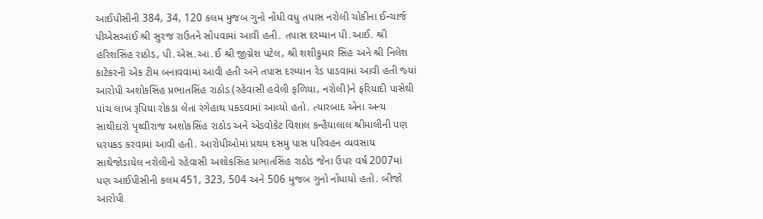આઈપીસીની 384, 34, 120 કલમ મુજબ ગુનો નોંધી વધુ તપાસ નરોલી ચોકીના ઈન્‍ચાર્જ પીએસઆઈ શ્રી સુરજ રાઉતને સોંપવામાં આવી હતી. તપાસ દરમ્‍યાન પી.આઈ. શ્રી હરિશસિંહ રાઠોડ, પી.એસ.આ.ઈ શ્રી જીગ્નેશ પટેલ, શ્રી શશીકુમાર સિંહ અને શ્રી નિલેશ કાટેકરની એક ટીમ બનાવવામાં આવી હતી અને તપાસ દરમ્‍યાન રેડ પાડવામાં આવી હતી જ્‍યાં આરોપી અશોકસિંહ પ્રભાતસિંહ રાઠોડ (રહેવાસી હવેલી ફળિયા, નરોલી)ને ફરિયાદી પાસેથી પાંચ લાખ રૂપિયા રોકડા લેતા રંગેહાથ પકડવામાં આવ્‍યો હતો. ત્‍યારબાદ એના અન્‍ય સાથીદારો પૃથ્‍વીરાજ અશોકસિંહ રાઠોડ અને એડવોકેટ વિશાલ કન્‍હૈયાલાલ શ્રીમાલીની પણ ધરપકડ કરવામાં આવી હતી. આરોપીઓમાં પ્રથમ દસમુ પાસ પરિવહન વ્‍યવસાય સાથેજોડાયેલ નરોલીનો રહેવાસી અશોકસિંહ પ્રભાતસિંહ રાઠોડ જેના ઉપર વર્ષ 2007માં પણ આઈપીસીની કલમ 451, 323, 504 અને 506 મુજબ ગુનો નોંધાયો હતો. બીજો આરોપી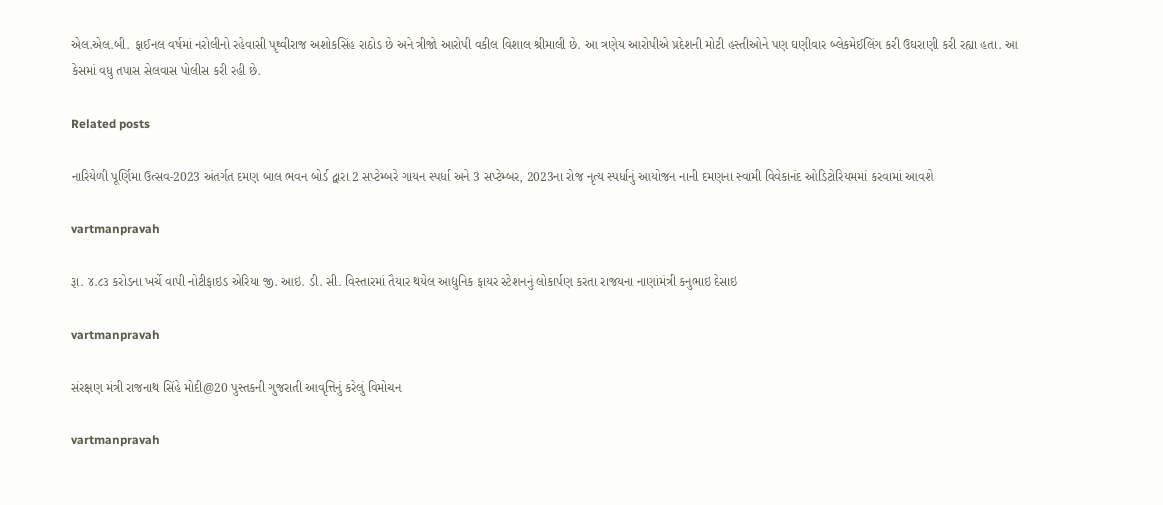એલ.એલ.બી. ફાઈનલ વર્ષમાં નરોલીનો રહેવાસી પૃથ્‍વીરાજ અશોકસિંહ રાઠોડ છે અને ત્રીજો આરોપી વકીલ વિશાલ શ્રીમાલી છે. આ ત્રણેય આરોપીએ પ્રદેશની મોટી હસ્‍તીઓને પણ ઘણીવાર બ્‍લેકમેઈલિંગ કરી ઉઘરાણી કરી રહ્યા હતા. આ કેસમાં વધુ તપાસ સેલવાસ પોલીસ કરી રહી છે.

Related posts

નારિયેળી પૂર્ણિમા ઉત્‍સવ-2023 અંતર્ગત દમણ બાલ ભવન બોર્ડ દ્વારા 2 સપ્‍ટેમ્‍બરે ગાયન સ્‍પર્ધા અને 3 સપ્‍ટેમ્‍બર, 2023ના રોજ નૃત્‍ય સ્‍પર્ધાનું આયોજન નાની દમણના સ્‍વામી વિવેકાનંદ ઓડિટોરિયમમાં કરવામાં આવશે

vartmanpravah

રૂા. ૪.૮૩ કરોડના ખર્ચે વાપી નોટીફાઇડ એરિયા જી. આઇ. ડી. સી. વિસ્તારમાં તૈયાર થયેલ આદ્યુનિક ફાયર સ્ટેશનનું લોકાર્પણ કરતા રાજયના નાણાંમંત્રી કનુભાઇ દેસાઇ

vartmanpravah

સંરક્ષણ મંત્રી રાજનાથ સિંહે મોદી@20 પુસ્‍તકની ગુજરાતી આવૃત્તિનું કરેલું વિમોચન

vartmanpravah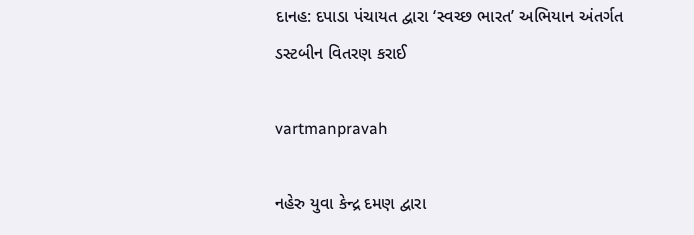દાનહ: દપાડા પંચાયત દ્વારા ‘સ્‍વચ્‍છ ભારત’ અભિયાન અંતર્ગત ડસ્‍ટબીન વિતરણ કરાઈ

vartmanpravah

નહેરુ યુવા કેન્‍દ્ર દમણ દ્વારા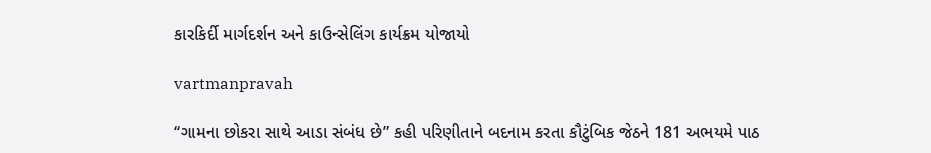કારકિર્દી માર્ગદર્શન અને કાઉન્‍સેલિંગ કાર્યક્રમ યોજાયો

vartmanpravah

‘‘ગામના છોકરા સાથે આડા સંબંધ છે” કહી પરિણીતાને બદનામ કરતા કૌટુંબિક જેઠને 181 અભયમે પાઠ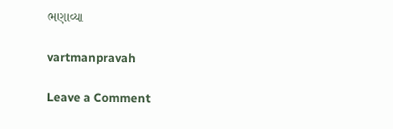ભણાવ્‍યા

vartmanpravah

Leave a Comment